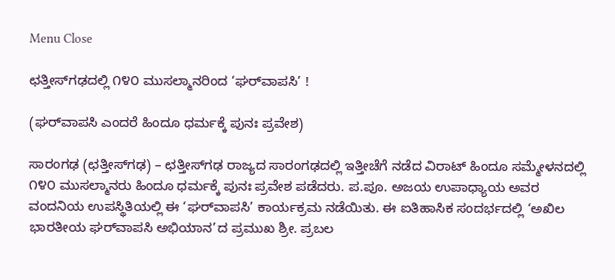Menu Close

ಛತ್ತೀಸ್‌ಗಢದಲ್ಲಿ ೧೪೦ ಮುಸಲ್ಮಾನರಿಂದ ‘ಘರ್‌ವಾಪಸಿ’ !

(ಘರ್‌ವಾಪಸಿ ಎಂದರೆ ಹಿಂದೂ ಧರ್ಮಕ್ಕೆ ಪುನಃ ಪ್ರವೇಶ)

ಸಾರಂಗಢ (ಛತ್ತೀಸ್‌ಗಢ) – ಛತ್ತೀಸ್‌ಗಢ ರಾಜ್ಯದ ಸಾರಂಗಢದಲ್ಲಿ ಇತ್ತೀಚೆಗೆ ನಡೆದ ವಿರಾಟ್ ಹಿಂದೂ ಸಮ್ಮೇಳನದಲ್ಲಿ ೧೪೦ ಮುಸಲ್ಮಾನರು ಹಿಂದೂ ಧರ್ಮಕ್ಕೆ ಪುನಃ ಪ್ರವೇಶ ಪಡೆದರು. ಪ.ಪೂ. ಅಜಯ ಉಪಾಧ್ಯಾಯ ಅವರ ವಂದನಿಯ ಉಪಸ್ಥಿತಿಯಲ್ಲಿ ಈ ‘ಘರ್‌ವಾಪಸಿ’ ಕಾರ್ಯಕ್ರಮ ನಡೆಯಿತು. ಈ ಐತಿಹಾಸಿಕ ಸಂದರ್ಭದಲ್ಲಿ ‘ಅಖಿಲ ಭಾರತೀಯ ಘರ್‌ವಾಪಸಿ ಅಭಿಯಾನ’ದ ಪ್ರಮುಖ ಶ್ರೀ. ಪ್ರಬಲ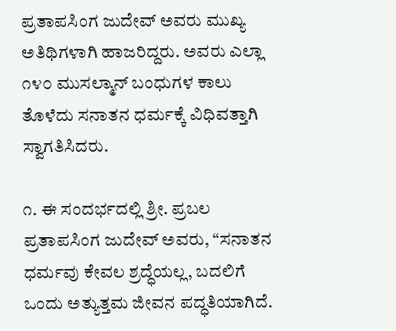ಪ್ರತಾಪಸಿಂಗ ಜುದೇವ್ ಅವರು ಮುಖ್ಯ ಅತಿಥಿಗಳಾಗಿ ಹಾಜರಿದ್ದರು. ಅವರು ಎಲ್ಲಾ ೧೪೦ ಮುಸಲ್ಮಾನ್ ಬಂಧುಗಳ ಕಾಲು ತೊಳೆದು ಸನಾತನ ಧರ್ಮಕ್ಕೆ ವಿಧಿವತ್ತಾಗಿ ಸ್ವಾಗತಿಸಿದರು.

೧. ಈ ಸಂದರ್ಭದಲ್ಲಿ ಶ್ರೀ. ಪ್ರಬಲ ಪ್ರತಾಪಸಿಂಗ ಜುದೇವ್ ಅವರು, “ಸನಾತನ ಧರ್ಮವು ಕೇವಲ ಶ್ರದ್ಧೆಯಲ್ಲ, ಬದಲಿಗೆ ಒಂದು ಅತ್ಯುತ್ತಮ ಜೀವನ ಪದ್ಧತಿಯಾಗಿದೆ.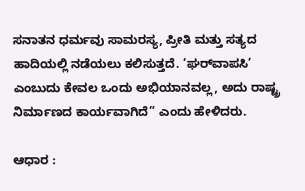ಸನಾತನ ಧರ್ಮವು ಸಾಮರಸ್ಯ, ಪ್ರೀತಿ ಮತ್ತು ಸತ್ಯದ ಹಾದಿಯಲ್ಲಿ ನಡೆಯಲು ಕಲಿಸುತ್ತದೆ. ‘ಘರ್‌ವಾಪಸಿ’ ಎಂಬುದು ಕೇವಲ ಒಂದು ಅಭಿಯಾನವಲ್ಲ, ಅದು ರಾಷ್ಟ್ರ ನಿರ್ಮಾಣದ ಕಾರ್ಯವಾಗಿದೆ” ಎಂದು ಹೇಳಿದರು.

ಆಧಾರ :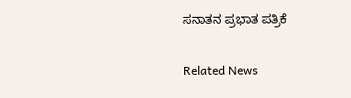ಸನಾತನ ಪ್ರಭಾತ ಪತ್ರಿಕೆ

Related News